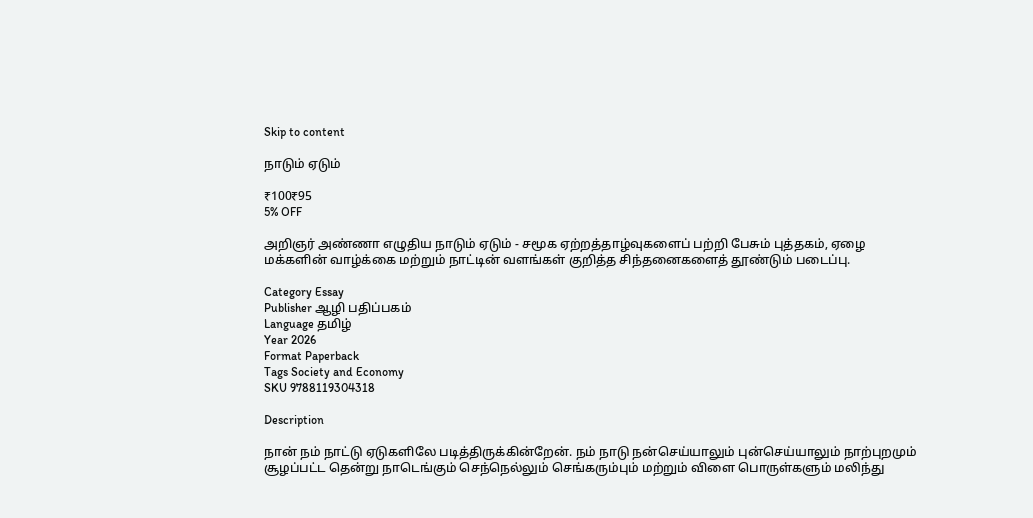Skip to content

நாடும் ஏடும்

₹100₹95
5% OFF

அறிஞர் அண்ணா எழுதிய நாடும் ஏடும் - சமூக ஏற்றத்தாழ்வுகளைப் பற்றி பேசும் புத்தகம், ஏழை மக்களின் வாழ்க்கை மற்றும் நாட்டின் வளங்கள் குறித்த சிந்தனைகளைத் தூண்டும் படைப்பு.

Category Essay
Publisher ஆழி பதிப்பகம்
Language தமிழ்
Year 2026
Format Paperback
Tags Society and Economy
SKU 9788119304318

Description

நான் நம் நாட்டு ஏடுகளிலே படித்திருக்கின்றேன். நம் நாடு நன்செய்யாலும் புன்செய்யாலும் நாற்புறமும் சூழப்பட்ட தென்று நாடெங்கும் செந்நெல்லும் செங்கரும்பும் மற்றும் விளை பொருள்களும் மலிந்து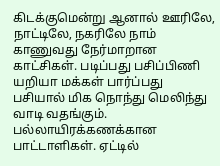கிடக்குமென்று ஆனால் ஊரிலே, நாட்டிலே, நகரிலே நாம் காணுவது நேர்மாறான காட்சிகள். படிப்பது பசிப்பிணி யறியா மக்கள் பார்ப்பது பசியால் மிக நொந்து மெலிந்து வாடி வதங்கும். பல்லாயிரக்கணக்கான பாட்டாளிகள். ஏட்டில்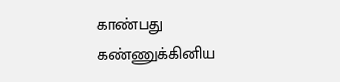காண்பது கண்ணுக்கினிய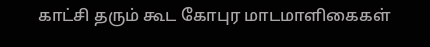காட்சி தரும் கூட கோபுர மாடமாளிகைகள்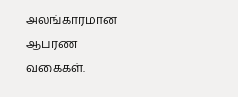அலங்காரமான ஆபரண வகைகள்.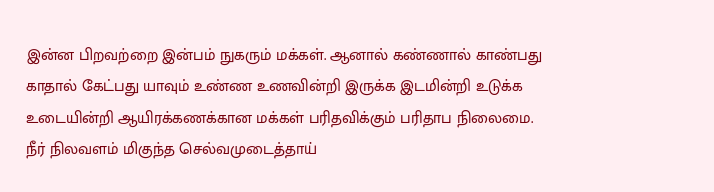இன்ன பிறவற்றை இன்பம் நுகரும் மக்கள். ஆனால் கண்ணால் காண்பது காதால் கேட்பது யாவும் உண்ண உணவின்றி இருக்க இடமின்றி உடுக்க உடையின்றி ஆயிரக்கணக்கான மக்கள் பரிதவிக்கும் பரிதாப நிலைமை. நீர் நிலவளம் மிகுந்த செல்வமுடைத்தாய்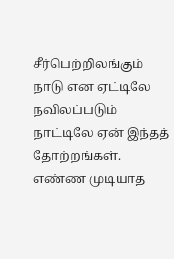சீர்பெற்றிலங்கும் நாடு என ஏட்டிலே நவிலப்படும் நாட்டிலே ஏன் இந்தத் தோற்றங்கள். எண்ண முடியாத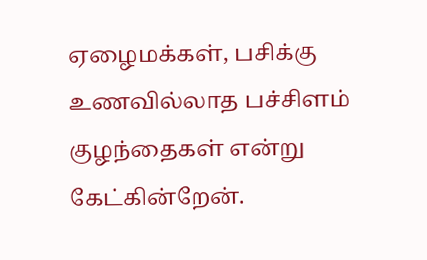ஏழைமக்கள், பசிக்கு உணவில்லாத பச்சிளம் குழந்தைகள் என்று கேட்கின்றேன்.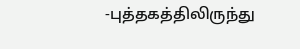-புத்தகத்திலிருந்து